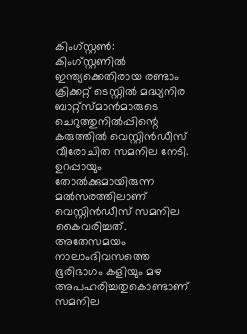കിംഗ്സ്റ്റണ്‍: കിംഗ്സ്റ്റണില്‍ ഇന്ത്യക്കെതിരായ രണ്ടാം ക്രിക്കറ്റ് ടെസ്റ്റില്‍ മദ്ധ്യനിര ബാറ്റ്‌സ്‌മാന്‍മാരുടെ ചെറുത്തുനില്‍പ്പിന്റെ കരുത്തില്‍ വെസ്റ്റിന്‍ഡീസ് വീരോചിത സമനില നേടി. ഉറപ്പായും തോല്‍ക്കുമായിരുന്ന മല്‍സരത്തിലാണ് വെസ്റ്റിന്‍ഡീസ് സമനില കൈവരിച്ചത്. അതേസമയം നാലാംദിവസത്തെ ഭൂരിഭാഗം കളിയും മഴ അപഹരിച്ചതുകൊണ്ടാണ് സമനില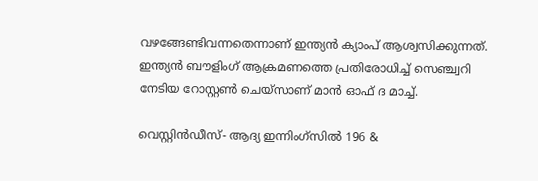വഴങ്ങേണ്ടിവന്നതെന്നാണ് ഇന്ത്യന്‍ ക്യാംപ് ആശ്വസിക്കുന്നത്. ഇന്ത്യന്‍ ബൗളിംഗ് ആക്രമണത്തെ പ്രതിരോധിച്ച് സെഞ്ച്വറി നേടിയ റോസ്റ്റണ്‍ ചെയ്‌സാണ് മാന്‍ ഓഫ് ദ മാച്ച്.

വെസ്റ്റിന്‍ഡീസ്- ആദ്യ ഇന്നിംഗ്സില്‍ 196 &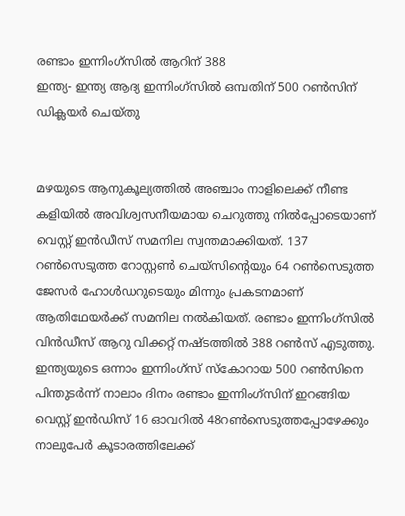രണ്ടാം ഇന്നിംഗ്സില്‍ ആറിന് 388
ഇന്ത്യ- ഇന്ത്യ ആദ്യ ഇന്നിംഗ്സില്‍ ഒമ്പതിന് 500 റണ്‍സിന് ഡിക്ലയര്‍ ചെയ്തു


മഴയുടെ ആനുകൂല്യത്തില്‍ അഞ്ചാം നാളിലെക്ക് നീണ്ട കളിയില്‍ അവിശ്വസനീയമായ ചെറുത്തു നില്‍പ്പോടെയാണ് വെസ്റ്റ് ഇന്‍ഡീസ് സമനില സ്വന്തമാക്കിയത്. 137 റണ്‍സെടുത്ത റോസ്റ്റണ്‍ ചെയ്‌സിന്റെയും 64 റണ്‍സെടുത്ത ജേസര്‍ ഹോള്‍ഡറുടെയും മിന്നും പ്രകടനമാണ് ആതിഥേയര്‍ക്ക് സമനില നല്‍കിയത്. രണ്ടാം ഇന്നിംഗ്‌സില്‍ വിന്‍ഡീസ് ആറു വിക്കറ്റ് നഷ്ടത്തില്‍ 388 റണ്‍സ് എടുത്തു. ഇന്ത്യയുടെ ഒന്നാം ഇന്നിംഗ്‌സ് സ്‌കോറായ 500 റണ്‍സിനെ പിന്തുടര്‍ന്ന് നാലാം ദിനം രണ്ടാം ഇന്നിംഗ്‌സിന് ഇറങ്ങിയ വെസ്റ്റ് ഇന്‍ഡിസ് 16 ഓവറില്‍ 48റണ്‍സെടുത്തപ്പോഴേക്കും നാലുപേര്‍ കൂടാരത്തിലേക്ക്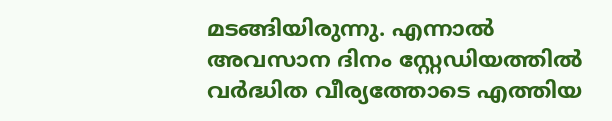മടങ്ങിയിരുന്നു. എന്നാല്‍ അവസാന ദിനം സ്റ്റേഡിയത്തില്‍ വര്‍ദ്ധിത വീര്യത്തോടെ എത്തിയ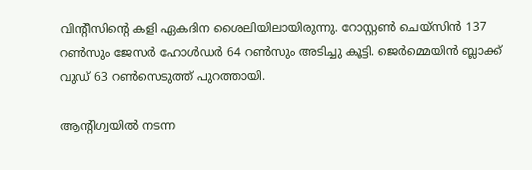വിന്റീസിന്റെ കളി ഏകദിന ശൈലിയിലായിരുന്നു. റോസ്റ്റണ്‍ ചെയ്‌സിന്‍ 137 റണ്‍സും ജേസര്‍ ഹോള്‍ഡര്‍ 64 റണ്‍സും അടിച്ചു കൂട്ടി. ജെര്‍മ്മെയിന്‍ ബ്ലാക്ക് വുഡ് 63 റണ്‍സെടുത്ത് പുറത്തായി.

ആന്റിഗ്വയില്‍ നടന്ന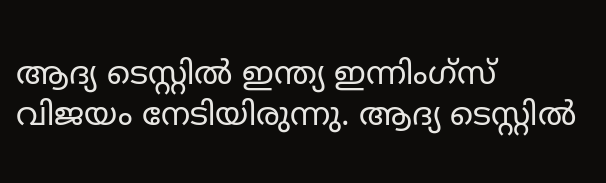ആദ്യ ടെസ്റ്റില്‍ ഇന്ത്യ ഇന്നിംഗ്സ് വിജയം നേടിയിരുന്നു. ആദ്യ ടെസ്റ്റില്‍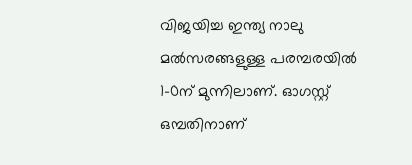വിജയിച്ച ഇന്ത്യ നാലു മല്‍സരങ്ങളുള്ള പരമ്പരയില്‍ 1-0ന് മുന്നിലാണ്. ഓഗസ്റ്റ് ഒമ്പതിനാണ്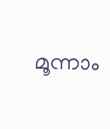മൂന്നാം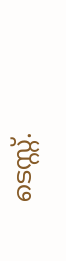ടെസ്റ്റ്.